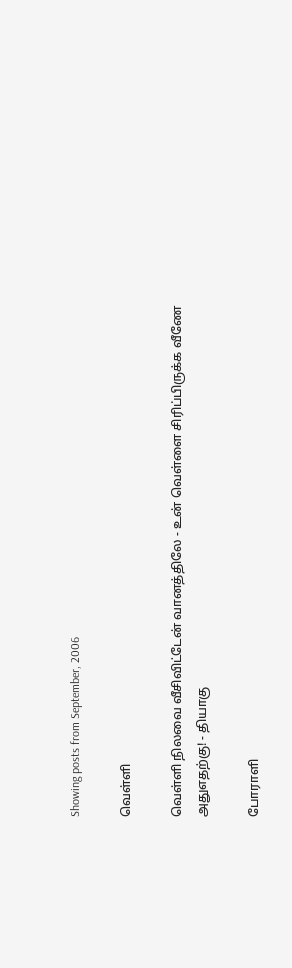Showing posts from September, 2006

வெள்ளி

வெள்ளி நிலவை வீசிவிட்டேன் வானத்திலே - உன் வெள்ளை சிரிப்பிருக்க வீணே அதுஎதற்கு! - தியாகு

போராளி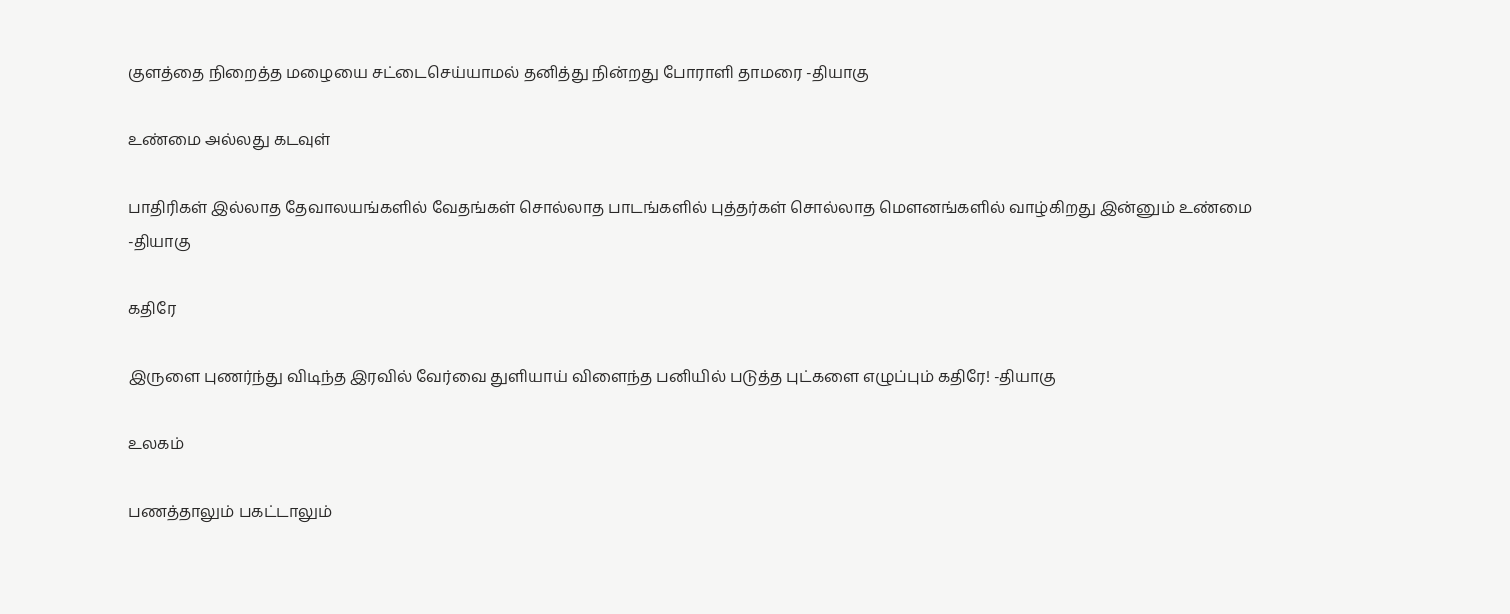குளத்தை நிறைத்த மழையை சட்டைசெய்யாமல் தனித்து நின்றது போராளி தாமரை -தியாகு

உண்மை அல்லது கடவுள்

பாதிரிகள் இல்லாத தேவாலயங்களில் வேதங்கள் சொல்லாத பாடங்களில் புத்தர்கள் சொல்லாத மெளனங்களில் வாழ்கிறது இன்னும் உண்மை -தியாகு

கதிரே

இருளை புணர்ந்து விடிந்த இரவில் வேர்வை துளியாய் விளைந்த பனியில் படுத்த புட்களை எழுப்பும் கதிரே! -தியாகு

உலகம்

பணத்தாலும் பகட்டாலும்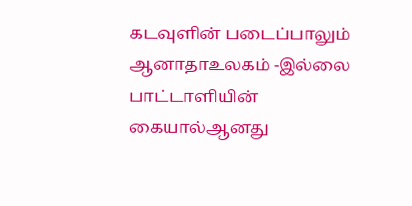கடவுளின் படைப்பாலும் ஆனாதாஉலகம் -இல்லை பாட்டாளியின் கையால்ஆனது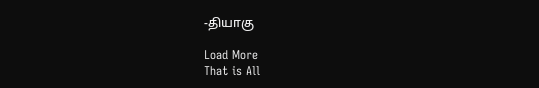-தியாகு

Load More
That is All